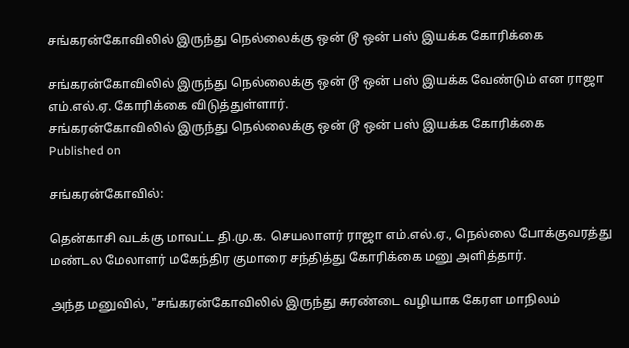சங்கரன்கோவிலில் இருந்து நெல்லைக்கு ஒன் டூ ஒன் பஸ் இயக்க கோரிக்கை

சங்கரன்கோவிலில் இருந்து நெல்லைக்கு ஒன் டூ ஒன் பஸ் இயக்க வேண்டும் என ராஜா எம்.எல்.ஏ. கோரிக்கை விடுத்துள்ளார்.
சங்கரன்கோவிலில் இருந்து நெல்லைக்கு ஒன் டூ ஒன் பஸ் இயக்க கோரிக்கை
Published on

சங்கரன்கோவில்:

தென்காசி வடக்கு மாவட்ட தி.மு.க. செயலாளர் ராஜா எம்.எல்.ஏ., நெல்லை போக்குவரத்து மண்டல மேலாளர் மகேந்திர குமாரை சந்தித்து கோரிக்கை மனு அளித்தார்.

அந்த மனுவில், "சங்கரன்கோவிலில் இருந்து சுரண்டை வழியாக கேரள மாநிலம்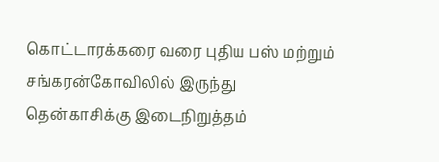கொட்டாரக்கரை வரை புதிய பஸ் மற்றும் சங்கரன்கோவிலில் இருந்து தென்காசிக்கு இடைநிறுத்தம்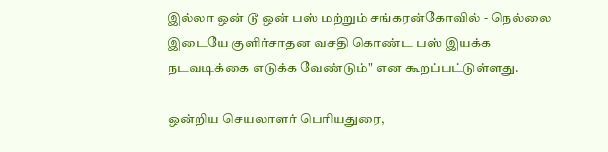இல்லா ஒன் டூ ஒன் பஸ் மற்றும் சங்கரன்கோவில் - நெல்லை இடையே குளிர்சாதன வசதி கொண்ட பஸ் இயக்க நடவடிக்கை எடுக்க வேண்டும்" என கூறப்பட்டுள்ளது.

ஒன்றிய செயலாளர் பெரியதுரை,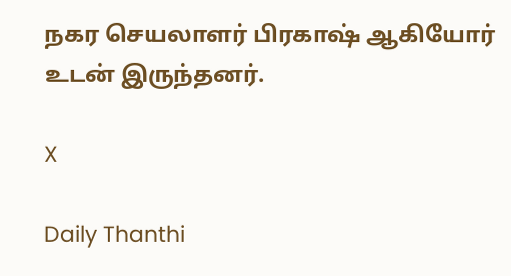நகர செயலாளர் பிரகாஷ் ஆகியோர் உடன் இருந்தனர்.

X

Daily Thanthi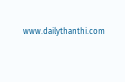www.dailythanthi.com